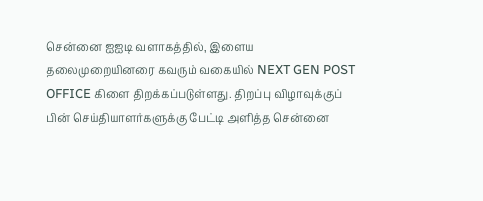சென்னை ஐஐடி வளாகத்தில், இளைய தலைமுறையினரை கவரும் வகையில் NEXT GEN POST OFFICE கிளை திறக்கப்படுள்ளது. திறப்பு விழாவுக்குப் பின் செய்தியாளர்களுக்கு பேட்டி அளித்த சென்னை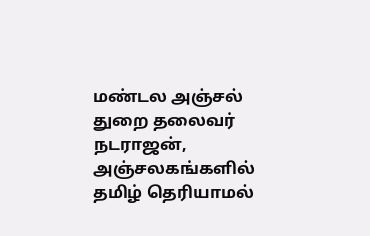மண்டல அஞ்சல் துறை தலைவர் நடராஜன், அஞ்சலகங்களில் தமிழ் தெரியாமல்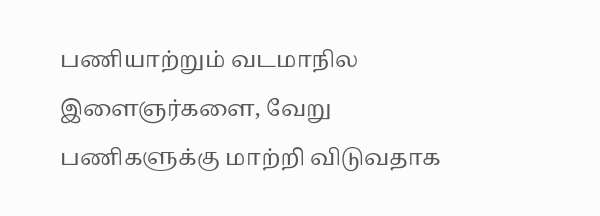பணியாற்றும் வடமாநில இளைஞர்களை, வேறு பணிகளுக்கு மாற்றி விடுவதாக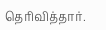தெரிவித்தார்.